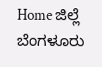Home ಜಿಲ್ಲೆ ಬೆಂಗಳೂರು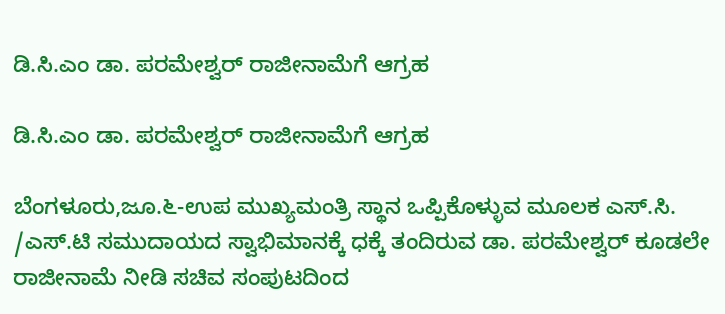ಡಿ.ಸಿ.ಎಂ ಡಾ. ಪರಮೇಶ್ವರ್ ರಾಜೀನಾಮೆಗೆ ಆಗ್ರಹ

ಡಿ.ಸಿ.ಎಂ ಡಾ. ಪರಮೇಶ್ವರ್ ರಾಜೀನಾಮೆಗೆ ಆಗ್ರಹ

ಬೆಂಗಳೂರು,ಜೂ.೬-ಉಪ ಮುಖ್ಯಮಂತ್ರಿ ಸ್ಥಾನ ಒಪ್ಪಿಕೊಳ್ಳುವ ಮೂಲಕ ಎಸ್.ಸಿ. /ಎಸ್.ಟಿ ಸಮುದಾಯದ ಸ್ವಾಭಿಮಾನಕ್ಕೆ ಧಕ್ಕೆ ತಂದಿರುವ ಡಾ. ಪರಮೇಶ್ವರ್ ಕೂಡಲೇ ರಾಜೀನಾಮೆ ನೀಡಿ ಸಚಿವ ಸಂಪುಟದಿಂದ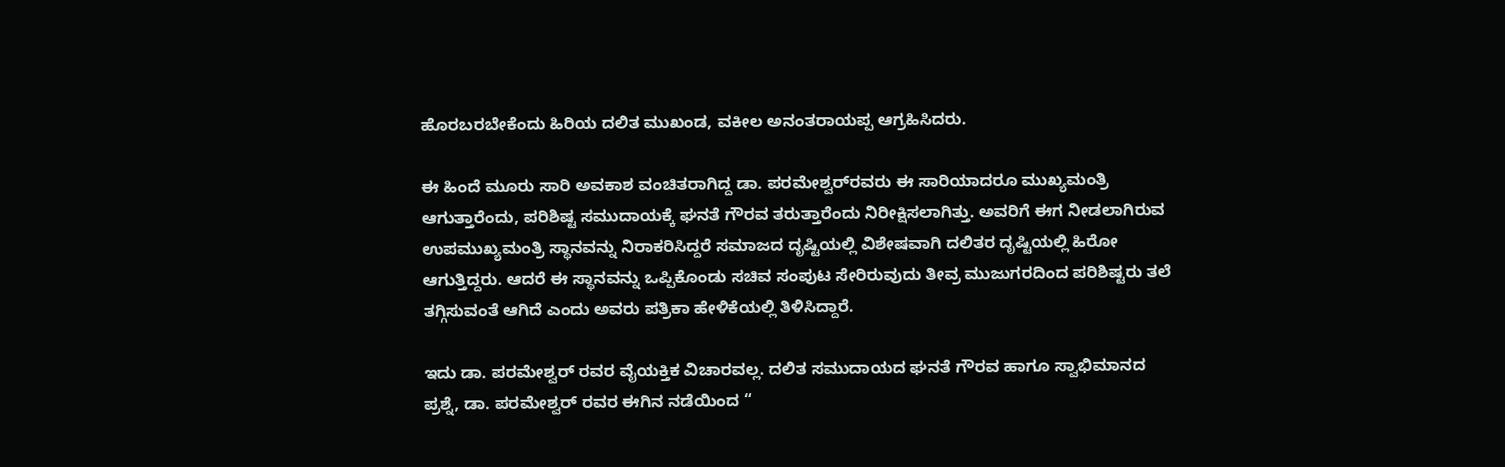ಹೊರಬರಬೇಕೆಂದು ಹಿರಿಯ ದಲಿತ ಮುಖಂಡ, ವಕೀಲ ಅನಂತರಾಯಪ್ಪ ಆಗ್ರಹಿಸಿದರು.

ಈ ಹಿಂದೆ ಮೂರು ಸಾರಿ ಅವಕಾಶ ವಂಚಿತರಾಗಿದ್ದ ಡಾ. ಪರಮೇಶ್ವರ್‌ರವರು ಈ ಸಾರಿಯಾದರೂ ಮುಖ್ಯಮಂತ್ರಿ ಆಗುತ್ತಾರೆಂದು, ಪರಿಶಿಷ್ಟ ಸಮುದಾಯಕ್ಕೆ ಘನತೆ ಗೌರವ ತರುತ್ತಾರೆಂದು ನಿರೀಕ್ಷಿಸಲಾಗಿತ್ತು. ಅವರಿಗೆ ಈಗ ನೀಡಲಾಗಿರುವ ಉಪಮುಖ್ಯಮಂತ್ರಿ ಸ್ಥಾನವನ್ನು ನಿರಾಕರಿಸಿದ್ದರೆ ಸಮಾಜದ ದೃಷ್ಟಿಯಲ್ಲಿ ವಿಶೇಷವಾಗಿ ದಲಿತರ ದೃಷ್ಟಿಯಲ್ಲಿ ಹಿರೋ ಆಗುತ್ತಿದ್ದರು. ಆದರೆ ಈ ಸ್ಥಾನವನ್ನು ಒಪ್ಪಿಕೊಂಡು ಸಚಿವ ಸಂಪುಟ ಸೇರಿರುವುದು ತೀವ್ರ ಮುಜುಗರದಿಂದ ಪರಿಶಿಷ್ಟರು ತಲೆ ತಗ್ಗಿಸುವಂತೆ ಆಗಿದೆ ಎಂದು ಅವರು ಪತ್ರಿಕಾ ಹೇಳಿಕೆಯಲ್ಲಿ ತಿಳಿಸಿದ್ದಾರೆ.

ಇದು ಡಾ. ಪರಮೇಶ್ವರ್ ರವರ ವೈಯಕ್ತಿಕ ವಿಚಾರವಲ್ಲ. ದಲಿತ ಸಮುದಾಯದ ಘನತೆ ಗೌರವ ಹಾಗೂ ಸ್ವಾಭಿಮಾನದ ಪ್ರಶ್ನೆ, ಡಾ. ಪರಮೇಶ್ವರ್ ರವರ ಈಗಿನ ನಡೆಯಿಂದ “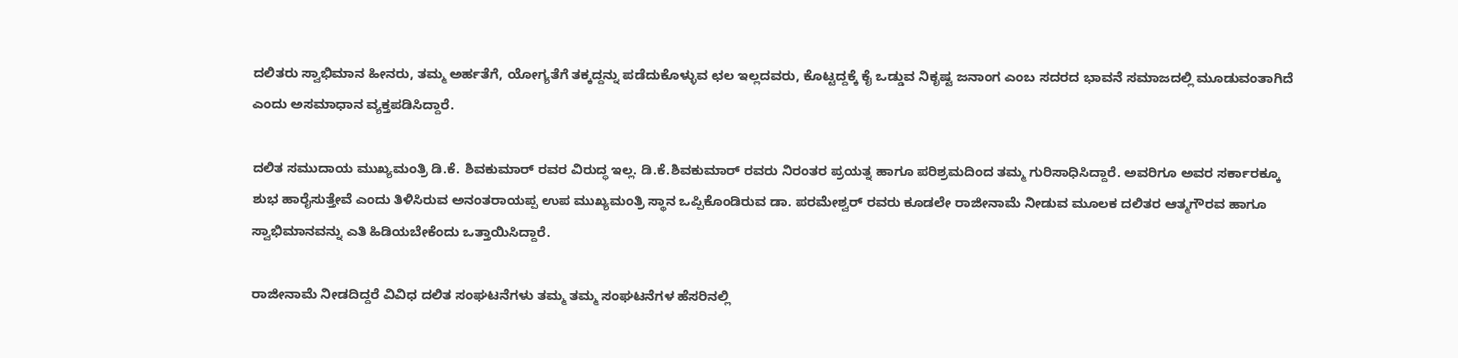ದಲಿತರು ಸ್ವಾಭಿಮಾನ ಹೀನರು, ತಮ್ಮ ಅರ್ಹತೆಗೆ, ಯೋಗ್ಯತೆಗೆ ತಕ್ಕದ್ದನ್ನು ಪಡೆದುಕೊಳ್ಳುವ ಛಲ ಇಲ್ಲದವರು, ಕೊಟ್ಟದ್ದಕ್ಕೆ ಕೈ ಒಡ್ಡುವ ನಿಕೃಷ್ಟ ಜನಾಂಗ ಎಂಬ ಸದರದ ಭಾವನೆ ಸಮಾಜದಲ್ಲಿ ಮೂಡುವಂತಾಗಿದೆ ಎಂದು ಅಸಮಾಧಾನ ವ್ಯಕ್ತಪಡಿಸಿದ್ದಾರೆ.

ದಲಿತ ಸಮುದಾಯ ಮುಖ್ಯಮಂತ್ರಿ ಡಿ.ಕೆ. ಶಿವಕುಮಾರ್ ರವರ ವಿರುದ್ಧ ಇಲ್ಲ. ಡಿ.ಕೆ.ಶಿವಕುಮಾರ್ ರವರು ನಿರಂತರ ಪ್ರಯತ್ನ ಹಾಗೂ ಪರಿಶ್ರಮದಿಂದ ತಮ್ಮ ಗುರಿಸಾಧಿಸಿದ್ದಾರೆ. ಅವರಿಗೂ ಅವರ ಸರ್ಕಾರಕ್ಕೂ ಶುಭ ಹಾರೈಸುತ್ತೇವೆ ಎಂದು ತಿಳಿಸಿರುವ ಅನಂತರಾಯಪ್ಪ ಉಪ ಮುಖ್ಯಮಂತ್ರಿ ಸ್ಥಾನ ಒಪ್ಪಿಕೊಂಡಿರುವ ಡಾ. ಪರಮೇಶ್ವರ್ ರವರು ಕೂಡಲೇ ರಾಜೀನಾಮೆ ನೀಡುವ ಮೂಲಕ ದಲಿತರ ಆತ್ಮಗೌರವ ಹಾಗೂ ಸ್ವಾಭಿಮಾನವನ್ನು ಎತಿ ಹಿಡಿಯಬೇಕೆಂದು ಒತ್ತಾಯಿಸಿದ್ದಾರೆ.

ರಾಜೀನಾಮೆ ನೀಡದಿದ್ದರೆ ವಿವಿಧ ದಲಿತ ಸಂಘಟನೆಗಳು ತಮ್ಮ ತಮ್ಮ ಸಂಘಟನೆಗಳ ಹೆಸರಿನಲ್ಲಿ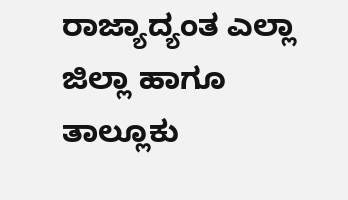ರಾಜ್ಯಾದ್ಯಂತ ಎಲ್ಲಾ ಜಿಲ್ಲಾ ಹಾಗೂ ತಾಲ್ಲೂಕು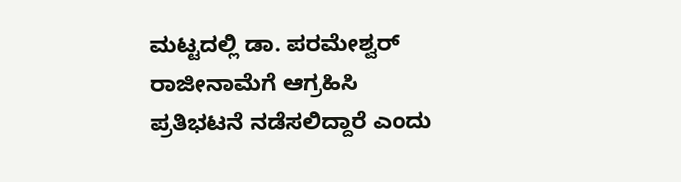ಮಟ್ಟದಲ್ಲಿ ಡಾ. ಪರಮೇಶ್ವರ್ ರಾಜೀನಾಮೆಗೆ ಆಗ್ರಹಿಸಿ ಪ್ರತಿಭಟನೆ ನಡೆಸಲಿದ್ದಾರೆ ಎಂದು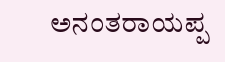ಅನಂತರಾಯಪ್ಪ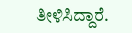ತೀಳಿಸಿದ್ದಾರೆ.